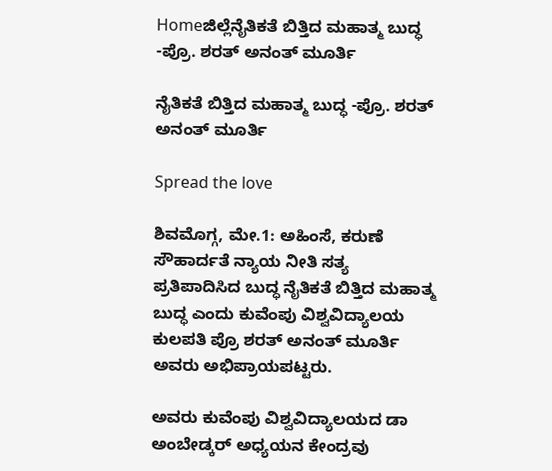Homeಜಿಲ್ಲೆನೈತಿಕತೆ ಬಿತ್ತಿದ ಮಹಾತ್ಮ ಬುದ್ಧ -ಪ್ರೊ. ಶರತ್ ಅನಂತ್ ಮೂರ್ತಿ

ನೈತಿಕತೆ ಬಿತ್ತಿದ ಮಹಾತ್ಮ ಬುದ್ಧ -ಪ್ರೊ. ಶರತ್ ಅನಂತ್ ಮೂರ್ತಿ

Spread the love

ಶಿವಮೊಗ್ಗ, ಮೇ.1: ಅಹಿಂಸೆ, ಕರುಣೆ ಸೌಹಾರ್ದತೆ ನ್ಯಾಯ ನೀತಿ ಸತ್ಯ ಪ್ರತಿಪಾದಿಸಿದ ಬುದ್ಧ ನೈತಿಕತೆ ಬಿತ್ತಿದ ಮಹಾತ್ಮ ಬುದ್ಧ ಎಂದು ಕುವೆಂಪು ವಿಶ್ವವಿದ್ಯಾಲಯ ಕುಲಪತಿ ಪ್ರೊ ಶರತ್ ಅನಂತ್ ಮೂರ್ತಿ ಅವರು ಅಭಿಪ್ರಾಯಪಟ್ಟರು.

ಅವರು ಕುವೆಂಪು ವಿಶ್ವವಿದ್ಯಾಲಯದ ಡಾ ಅಂಬೇಡ್ಕರ್ ಅಧ್ಯಯನ ಕೇಂದ್ರವು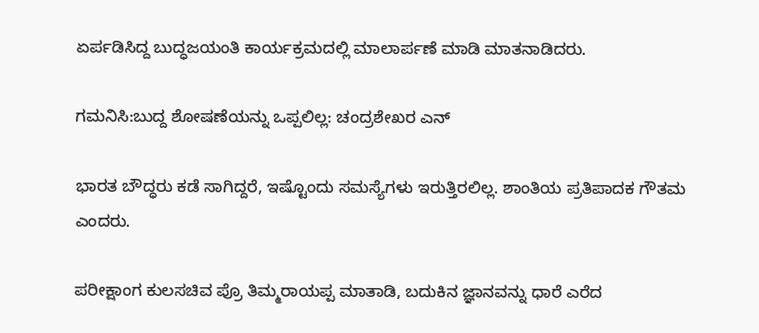ಏರ್ಪಡಿಸಿದ್ದ ಬುದ್ಧಜಯಂತಿ ಕಾರ್ಯಕ್ರಮದಲ್ಲಿ ಮಾಲಾರ್ಪಣೆ ಮಾಡಿ ಮಾತನಾಡಿದರು.

ಗಮನಿಸಿ:ಬುದ್ದ ಶೋಷಣೆಯನ್ನು ಒಪ್ಪಲಿಲ್ಲ: ಚಂದ್ರಶೇಖರ ಎನ್

ಭಾರತ ಬೌದ್ಧರು ಕಡೆ ಸಾಗಿದ್ದರೆ, ಇಷ್ಟೊಂದು ಸಮಸ್ಯೆಗಳು ಇರುತ್ತಿರಲಿಲ್ಲ. ಶಾಂತಿಯ ಪ್ರತಿಪಾದಕ ಗೌತಮ ಎಂದರು.

ಪರೀಕ್ಷಾಂಗ ಕುಲಸಚಿವ ಪ್ರೊ ತಿಮ್ಮರಾಯಪ್ಪ ಮಾತಾಡಿ, ಬದುಕಿನ ಜ್ಞಾನವನ್ನು ಧಾರೆ ಎರೆದ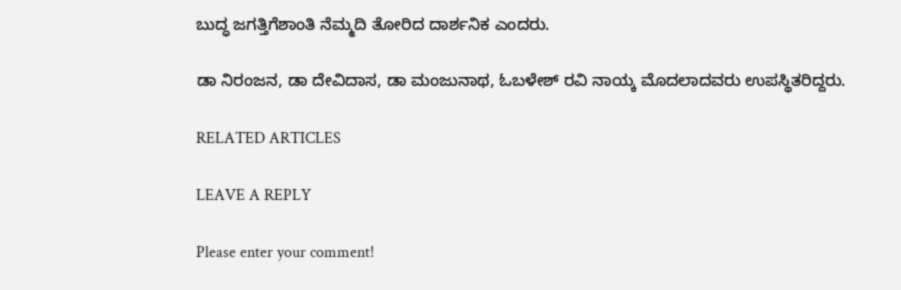ಬುದ್ಧ ಜಗತ್ತಿಗೆಶಾಂತಿ ನೆಮ್ಮದಿ ತೋರಿದ ದಾರ್ಶನಿಕ ಎಂದರು.

ಡಾ ನಿರಂಜನ, ಡಾ ದೇವಿದಾಸ, ಡಾ ಮಂಜುನಾಥ, ಓಬಳೇಶ್ ರವಿ ನಾಯ್ಕ ಮೊದಲಾದವರು ಉಪಸ್ಥಿತರಿದ್ದರು.

RELATED ARTICLES

LEAVE A REPLY

Please enter your comment!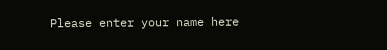Please enter your name here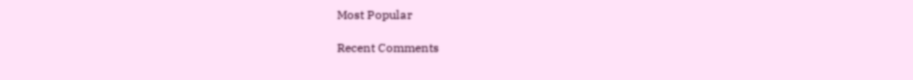Most Popular

Recent Comments